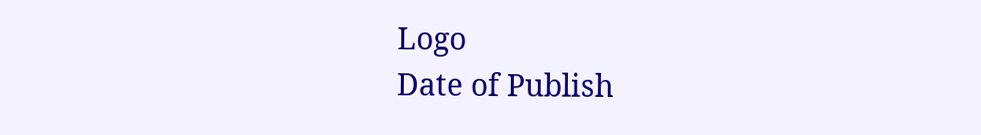Logo
Date of Publish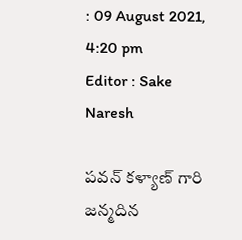: 09 August 2021, 4:20 pm
Editor : Sake Naresh

పవన్ కళ్యాణ్ గారి జన్మదిన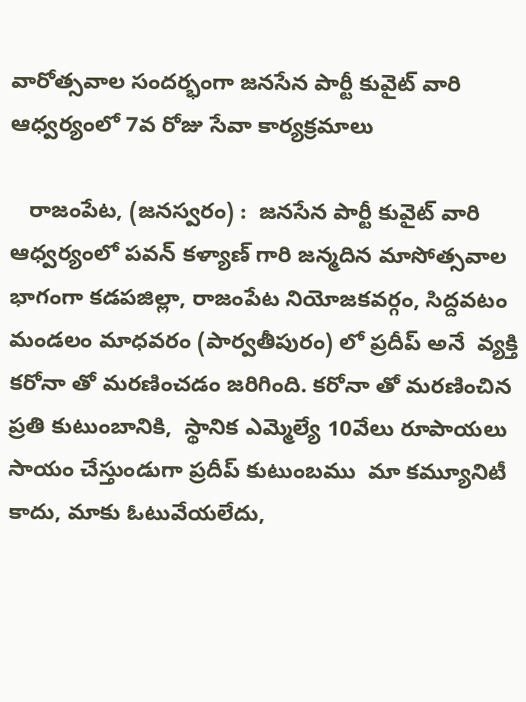వారోత్సవాల సందర్భంగా జనసేన పార్టీ కువైట్ వారి ఆధ్వర్యంలో 7వ రోజు సేవా కార్యక్రమాలు

   రాజంపేట, (జనస్వరం) :  జనసేన పార్టీ కువైట్ వారి ఆధ్వర్యంలో పవన్ కళ్యాణ్ గారి జన్మదిన మాసోత్సవాల భాగంగా కడపజిల్లా, రాజంపేట నియోజకవర్గం, సిద్దవటం మండలం మాధవరం (పార్వతీపురం) లో ప్రదీప్ అనే  వ్యక్తి కరోనా తో మరణించడం జరిగింది. కరోనా తో మరణించిన ప్రతి కుటుంబానికి,  స్థానిక ఎమ్మెల్యే 10వేలు రూపాయలు  సాయం చేస్తుండుగా ప్రదీప్ కుటుంబము  మా కమ్యూనిటీ కాదు, మాకు ఓటువేయలేదు,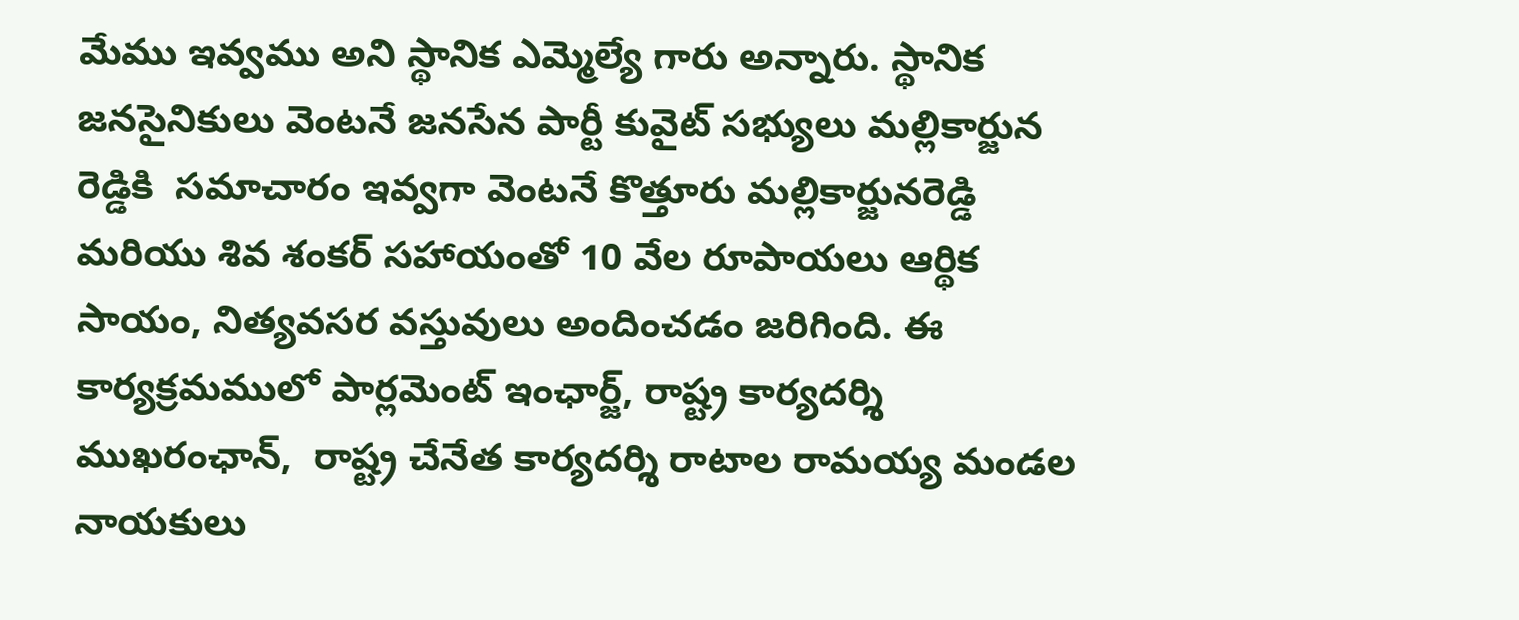మేము ఇవ్వము అని స్థానిక ఎమ్మెల్యే గారు అన్నారు. స్థానిక జనసైనికులు వెంటనే జనసేన పార్టీ కువైట్ సభ్యులు మల్లికార్జున రెడ్డికి  సమాచారం ఇవ్వగా వెంటనే కొత్తూరు మల్లికార్జునరెడ్డి మరియు శివ శంకర్ సహాయంతో 10 వేల రూపాయలు ఆర్థిక సాయం, నిత్యవసర వస్తువులు అందించడం జరిగింది. ఈ కార్యక్రమములో పార్లమెంట్ ఇంఛార్జ్, రాష్ట్ర కార్యదర్శి ముఖరంఛాన్,  రాష్ట్ర చేనేత కార్యదర్శి రాటాల రామయ్య మండల నాయకులు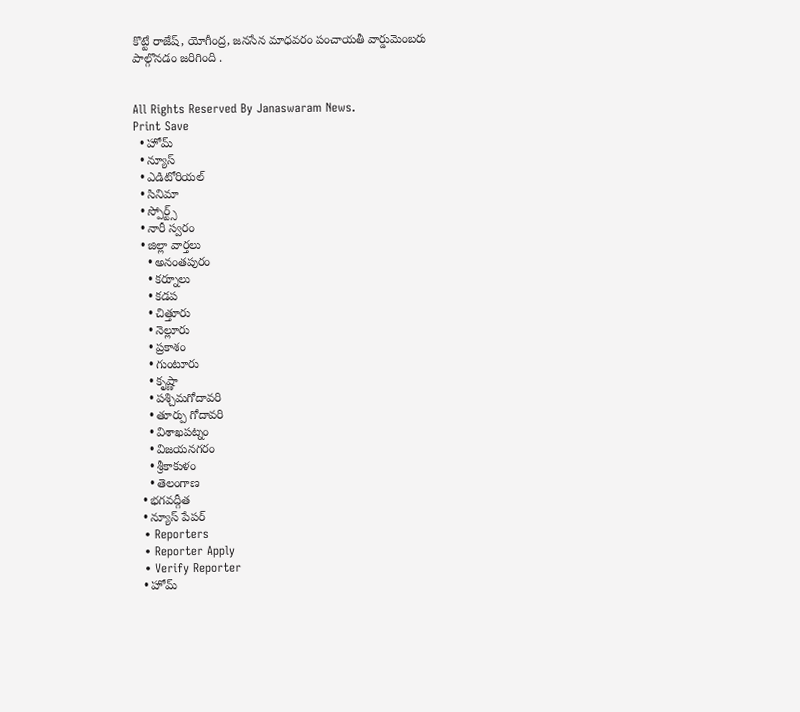కొట్టే రాజేష్, యోగీంద్ర, జనసేన మాధవరం పంచాయతీ వార్డుమెంబరు పాల్గొనడం జరిగింది .


All Rights Reserved By Janaswaram News.
Print Save
  • హోమ్
  • న్యూస్
  • ఎడిటోరియల్
  • సినిమా
  • స్పోర్ట్స్
  • నారీ స్వరం
  • జిల్లా వార్తలు
    • అనంతపురం
    • కర్నూలు
    • కడప
    • చిత్తూరు
    • నెల్లూరు
    • ప్రకాశం
    • గుంటూరు
    • కృష్ణా
    • పశ్చిమగోదావరి
    • తూర్పు గోదావరి
    • విశాఖపట్నం
    • విజయనగరం
    • శ్రీకాకుళం
    • తెలంగాణ
  • భగవద్గీత
  • న్యూస్ పేపర్
  • Reporters
  • Reporter Apply
  • Verify Reporter
  • హోమ్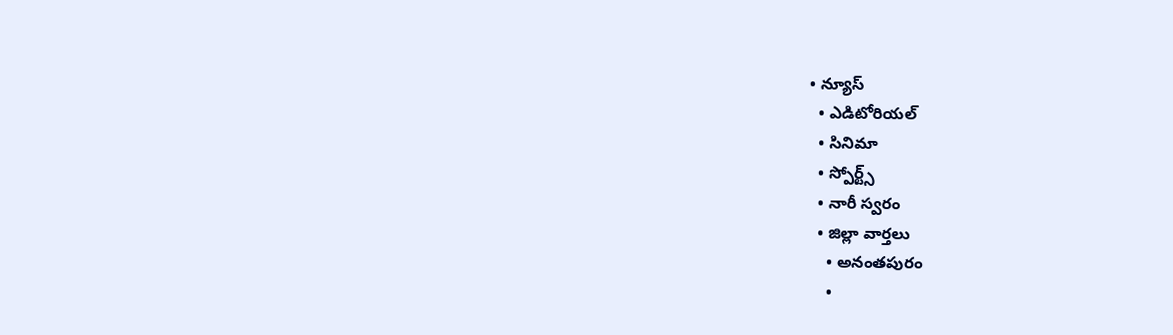• న్యూస్
  • ఎడిటోరియల్
  • సినిమా
  • స్పోర్ట్స్
  • నారీ స్వరం
  • జిల్లా వార్తలు
    • అనంతపురం
    •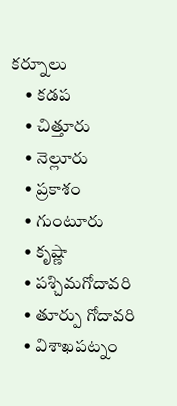కర్నూలు
    • కడప
    • చిత్తూరు
    • నెల్లూరు
    • ప్రకాశం
    • గుంటూరు
    • కృష్ణా
    • పశ్చిమగోదావరి
    • తూర్పు గోదావరి
    • విశాఖపట్నం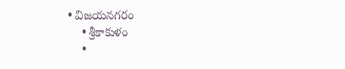• విజయనగరం
    • శ్రీకాకుళం
    •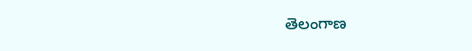తెలంగాణ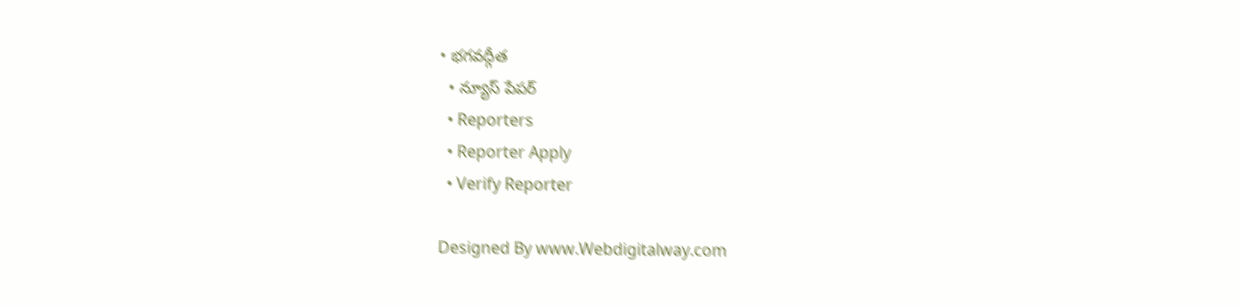• భగవద్గీత
  • న్యూస్ పేపర్
  • Reporters
  • Reporter Apply
  • Verify Reporter

Designed By www.Webdigitalway.com